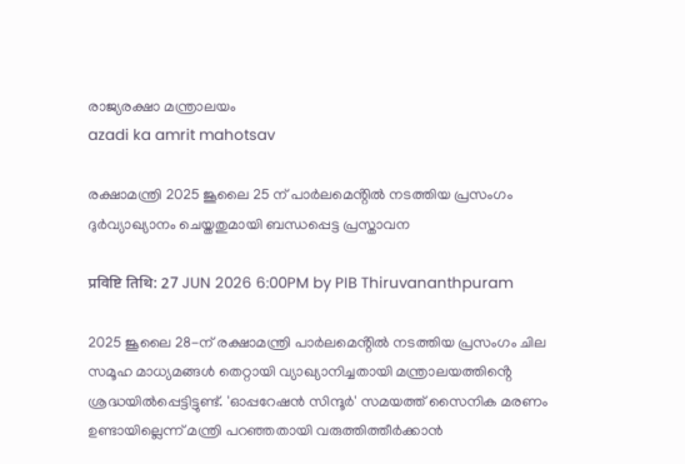രാജ്യരക്ഷാ മന്ത്രാലയം
azadi ka amrit mahotsav

രക്ഷാമന്ത്രി 2025 ജൂലൈ 25 ന് പാർലമെൻ്റിൽ നടത്തിയ പ്രസംഗം ദുർവ്യാഖ്യാനം ചെയ്തതുമായി ബന്ധപ്പെട്ട പ്രസ്താവന

प्रविष्टि तिथि: 27 JUN 2026 6:00PM by PIB Thiruvananthpuram

2025 ജൂലൈ 28-ന് രക്ഷാമന്ത്രി പാർലമെൻ്റിൽ നടത്തിയ പ്രസംഗം ചില സമൂഹ മാധ്യമങ്ങൾ തെറ്റായി വ്യാഖ്യാനിച്ചതായി മന്ത്രാലയത്തിൻ്റെ ശ്രദ്ധയിൽപ്പെട്ടിട്ടുണ്ട്. 'ഓപ്പറേഷൻ സിന്ദൂർ' സമയത്ത് സൈനിക മരണം ഉണ്ടായില്ലെന്ന് മന്ത്രി പറഞ്ഞതായി വരുത്തിത്തീർക്കാൻ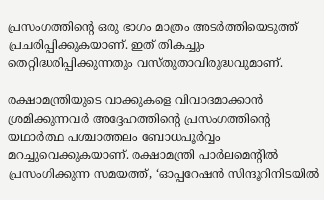പ്രസംഗത്തിൻ്റെ ഒരു ഭാഗം മാത്രം അടർത്തിയെടുത്ത് പ്രചരിപ്പിക്കുകയാണ്. ഇത് തികച്ചും തെറ്റിദ്ധരിപ്പിക്കുന്നതും വസ്തുതാവിരുദ്ധവുമാണ്.

രക്ഷാമന്ത്രിയുടെ വാക്കുകളെ വിവാദമാക്കാൻ ശ്രമിക്കുന്നവർ അദ്ദേഹത്തിൻ്റെ പ്രസംഗത്തിൻ്റെ യഥാർത്ഥ പശ്ചാത്തലം ബോധപൂർവ്വം മറച്ചുവെക്കുകയാണ്. രക്ഷാമന്ത്രി പാർലമെൻ്റിൽ പ്രസംഗിക്കുന്ന സമയത്ത്, ‘ഓപ്പറേഷൻ സിന്ദൂറിനിടയിൽ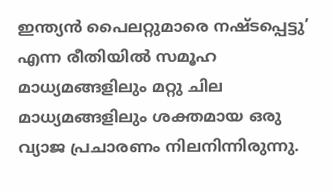ഇന്ത്യൻ പൈലറ്റുമാരെ നഷ്ടപ്പെട്ടു’ എന്ന രീതിയിൽ സമൂഹ മാധ്യമങ്ങളിലും മറ്റു ചില മാധ്യമങ്ങളിലും ശക്തമായ ഒരു വ്യാജ പ്രചാരണം നിലനിന്നിരുന്നു.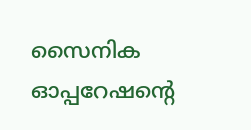സൈനിക ഓപ്പറേഷൻ്റെ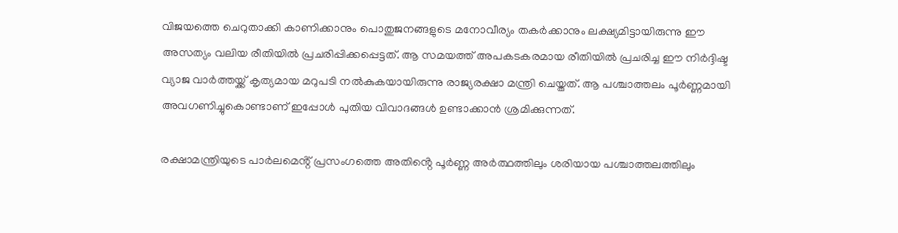വിജയത്തെ ചെറുതാക്കി കാണിക്കാനും പൊതുജനങ്ങളുടെ മനോവീര്യം തകർക്കാനും ലക്ഷ്യമിട്ടായിരുന്നു ഈ അസത്യം വലിയ രീതിയിൽ പ്രചരിപ്പിക്കപ്പെട്ടത്. ആ സമയത്ത് അപകടകരമായ രീതിയിൽ പ്രചരിച്ച ഈ നിർദ്ദിഷ്ട വ്യാജ വാർത്തയ്ക്ക് കൃത്യമായ മറുപടി നൽകുകയായിരുന്നു രാജ്യരക്ഷാ മന്ത്രി ചെയ്തത്. ആ പശ്ചാത്തലം പൂർണ്ണമായി അവഗണിച്ചുകൊണ്ടാണ് ഇപ്പോൾ പുതിയ വിവാദങ്ങൾ ഉണ്ടാക്കാൻ ശ്രമിക്കുന്നത്.

രക്ഷാമന്ത്രിയുടെ പാർലമെൻ്റ് പ്രസംഗത്തെ അതിൻ്റെ പൂർണ്ണ അർത്ഥത്തിലും ശരിയായ പശ്ചാത്തലത്തിലും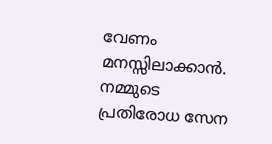വേണം മനസ്സിലാക്കാൻ. നമ്മുടെ പ്രതിരോധ സേന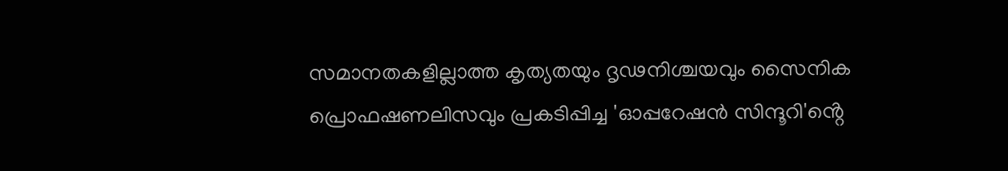സമാനതകളില്ലാത്ത കൃത്യതയും ദൃഢനിശ്ചയവും സൈനിക പ്രൊഫഷണലിസവും പ്രകടിപ്പിച്ച 'ഓപ്പറേഷൻ സിന്ദൂറി'ൻ്റെ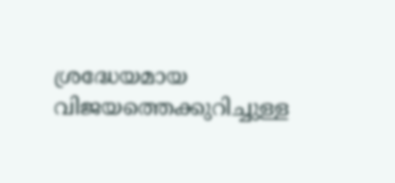ശ്രദ്ധേയമായ വിജയത്തെക്കുറിച്ചുള്ള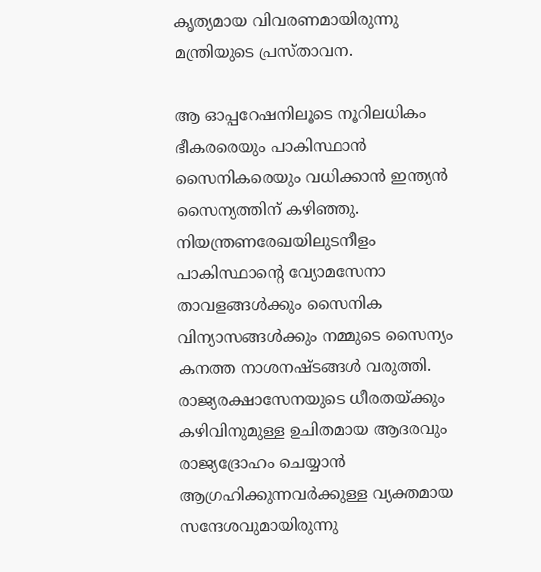കൃത്യമായ വിവരണമായിരുന്നു മന്ത്രിയുടെ പ്രസ്താവന.

ആ ഓപ്പറേഷനിലൂടെ നൂറിലധികം ഭീകരരെയും പാകിസ്ഥാൻ സൈനികരെയും വധിക്കാൻ ഇന്ത്യൻ സൈന്യത്തിന് കഴിഞ്ഞു. നിയന്ത്രണരേഖയിലുടനീളം പാകിസ്ഥാൻ്റെ വ്യോമസേനാ താവളങ്ങൾക്കും സൈനിക വിന്യാസങ്ങൾക്കും നമ്മുടെ സൈന്യം കനത്ത നാശനഷ്ടങ്ങൾ വരുത്തി. രാജ്യരക്ഷാസേനയുടെ ധീരതയ്ക്കും കഴിവിനുമുള്ള ഉചിതമായ ആദരവും രാജ്യദ്രോഹം ചെയ്യാൻ ആഗ്രഹിക്കുന്നവർക്കുള്ള വ്യക്തമായ സന്ദേശവുമായിരുന്നു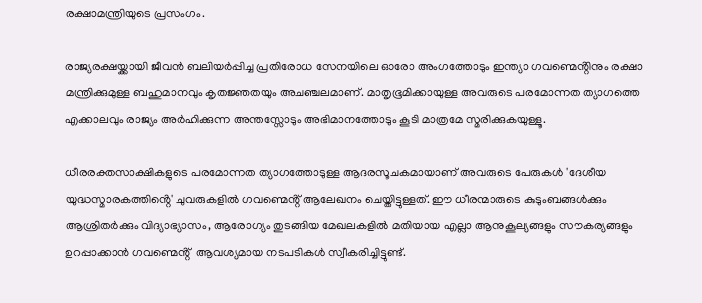രക്ഷാമന്ത്രിയുടെ പ്രസംഗം.

രാജ്യരക്ഷയ്ക്കായി ജീവൻ ബലിയർപ്പിച്ച പ്രതിരോധ സേനയിലെ ഓരോ അംഗത്തോടും ഇന്ത്യാ ഗവണ്മെൻ്റിനും രക്ഷാ മന്ത്രിക്കുമുള്ള ബഹുമാനവും കൃതജ്ഞതയും അചഞ്ചലമാണ്. മാതൃഭൂമിക്കായുള്ള അവരുടെ പരമോന്നത ത്യാഗത്തെ എക്കാലവും രാജ്യം അർഹിക്കുന്ന അന്തസ്സോടും അഭിമാനത്തോടും കൂടി മാത്രമേ സ്മരിക്കുകയുള്ളൂ.

ധീരരക്തസാക്ഷികളുടെ പരമോന്നത ത്യാഗത്തോടുള്ള ആദരസൂചകമായാണ് അവരുടെ പേരുകൾ 'ദേശീയ യുദ്ധസ്മാരകത്തിൻ്റെ' ചുവരുകളിൽ ഗവണ്മെൻ്റ് ആലേഖനം ചെയ്തിട്ടുള്ളത്. ഈ ധീരന്മാരുടെ കുടുംബങ്ങൾക്കും ആശ്രിതർക്കും വിദ്യാഭ്യാസം, ആരോഗ്യം തുടങ്ങിയ മേഖലകളിൽ മതിയായ എല്ലാ ആനുകൂല്യങ്ങളും സൗകര്യങ്ങളും ഉറപ്പാക്കാൻ ഗവണ്മെൻ്റ്  ആവശ്യമായ നടപടികൾ സ്വീകരിച്ചിട്ടുണ്ട്.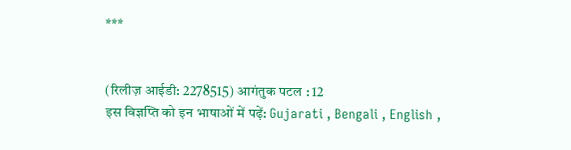***


(रिलीज़ आईडी: 2278515) आगंतुक पटल : 12
इस विज्ञप्ति को इन भाषाओं में पढ़ें: Gujarati , Bengali , English ,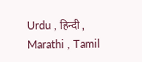Urdu , हिन्दी , Marathi , Tamil